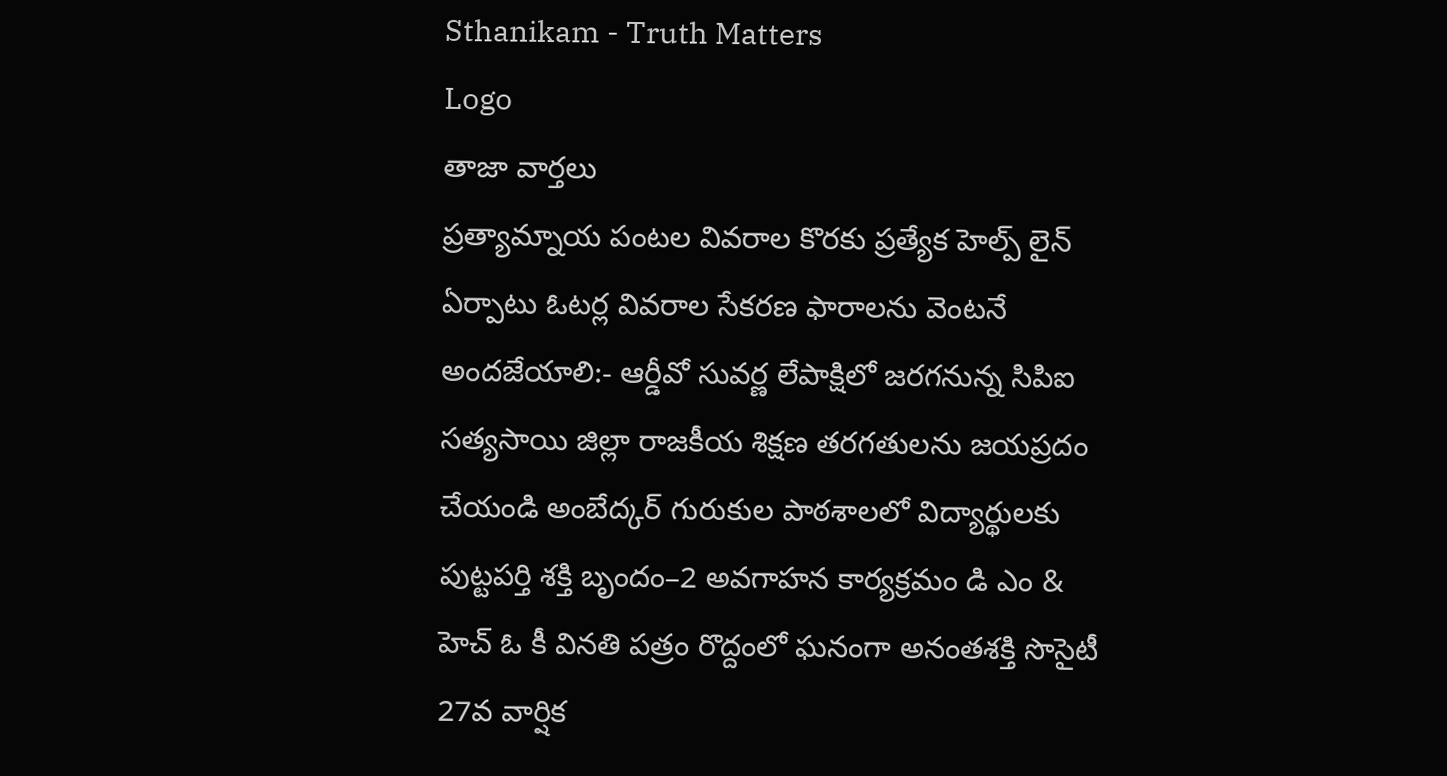Sthanikam - Truth Matters
Logo
తాజా వార్తలు
ప్రత్యామ్నాయ పంటల వివరాల కొరకు ప్రత్యేక హెల్ప్ లైన్ ఏర్పాటు ఓటర్ల వివరాల సేకరణ ఫారాలను వెంటనే అందజేయాలి:- ఆర్డీవో సువర్ణ లేపాక్షిలో జరగనున్న సిపిఐ సత్యసాయి జిల్లా రాజకీయ శిక్షణ తరగతులను జయప్రదం చేయండి అంబేద్కర్ గురుకుల పాఠశాలలో విద్యార్థులకు పుట్టపర్తి శక్తి బృందం–2 అవగాహన కార్యక్రమం డి ఎం & హెచ్ ఓ కీ వినతి పత్రం రొద్దంలో ఘనంగా అనంతశక్తి సొసైటీ 27వ వార్షిక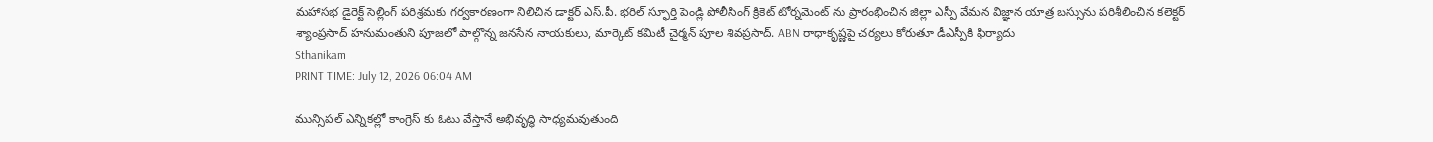మహాసభ డైరెక్ట్ సెల్లింగ్ పరిశ్రమకు గర్వకారణంగా నిలిచిన డాక్టర్ ఎస్.పీ. భరిల్ స్ఫూర్తి పెండ్లి పోలీసింగ్ క్రికెట్ టోర్నమెంట్ ను ప్రారంభించిన జిల్లా ఎస్పీ వేమన విజ్ఞాన యాత్ర బస్సును పరిశీలించిన కలెక్టర్ శ్యాంప్రసాద్ హనుమంతుని పూజలో పాల్గొన్న జనసేన నాయకులు, మార్కెట్ కమిటీ చైర్మన్ పూల శివప్రసాద్. ABN రాధాకృష్ణపై చర్యలు కోరుతూ డీఎస్పీకి ఫిర్యాదు
Sthanikam
PRINT TIME: July 12, 2026 06:04 AM

మున్సిపల్ ఎన్నికల్లో కాంగ్రెస్ కు ఓటు వేస్తానే అభివృద్ధి సాధ్యమవుతుంది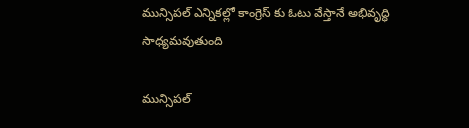మున్సిపల్ ఎన్నికల్లో కాంగ్రెస్ కు ఓటు వేస్తానే అభివృద్ధి సాధ్యమవుతుంది

మున్సిపల్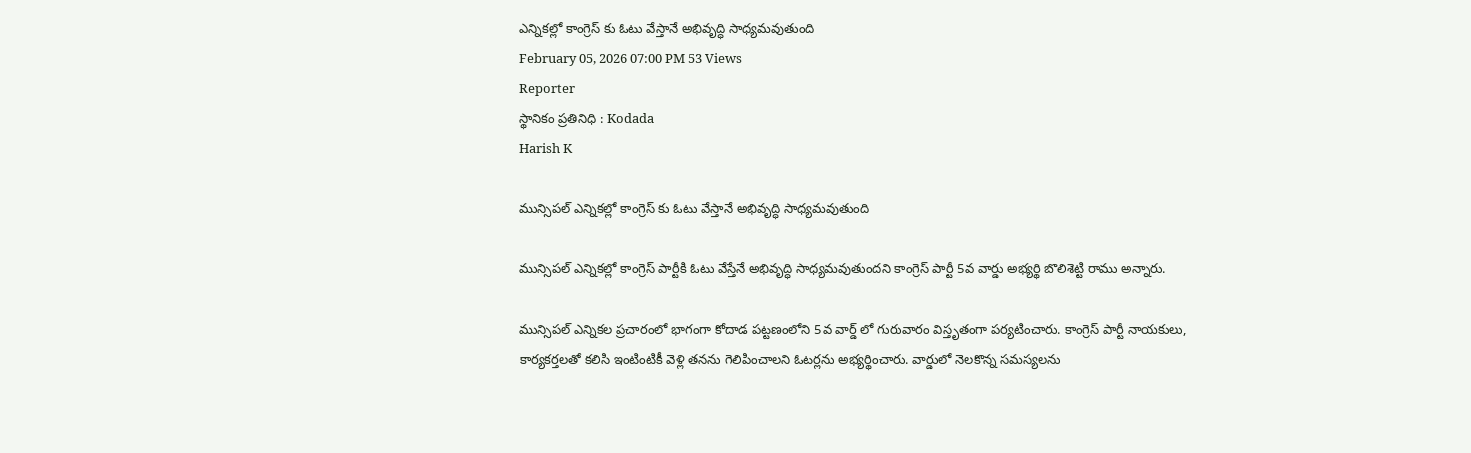ఎన్నికల్లో కాంగ్రెస్ కు ఓటు వేస్తానే అభివృద్ధి సాధ్యమవుతుంది
February 05, 2026 07:00 PM 53 Views
Reporter
స్థానికం ప్రతినిధి : Kodada
Harish K

మున్సిపల్ ఎన్నికల్లో కాంగ్రెస్ కు ఓటు వేస్తానే అభివృద్ధి సాధ్యమవుతుంది

మున్సిపల్ ఎన్నికల్లో కాంగ్రెస్ పార్టీకి ఓటు వేస్తేనే అభివృద్ధి సాధ్యమవుతుందని కాంగ్రెస్ పార్టీ 5వ వార్డు అభ్యర్థి బొలిశెట్టి రాము అన్నారు.

మున్సిపల్ ఎన్నికల ప్రచారంలో భాగంగా కోదాడ పట్టణంలోని 5వ వార్డ్ లో గురువారం విస్తృతంగా పర్యటించారు. కాంగ్రెస్ పార్టీ నాయకులు, కార్యకర్తలతో కలిసి ఇంటింటికీ వెళ్లి తనను గెలిపించాలని ఓటర్లను అభ్యర్థించారు. వార్డులో నెలకొన్న సమస్యలను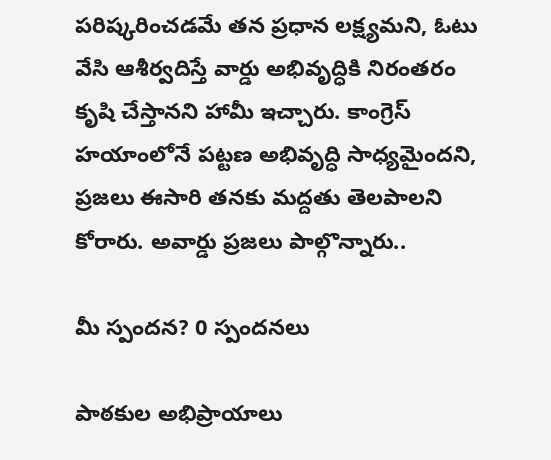పరిష్కరించడమే తన ప్రధాన లక్ష్యమని, ఓటు వేసి ఆశీర్వదిస్తే వార్డు అభివృద్ధికి నిరంతరం కృషి చేస్తానని హామీ ఇచ్చారు. కాంగ్రెస్ హయాంలోనే పట్టణ అభివృద్ధి సాధ్యమైందని, ప్రజలు ఈసారి తనకు మద్దతు తెలపాలని కోరారు. అవార్డు ప్రజలు పాల్గొన్నారు..

మీ స్పందన? 0 స్పందనలు

పాఠకుల అభిప్రాయాలు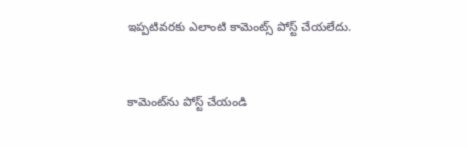ఇప్పటివరకు ఎలాంటి కామెంట్స్ పోస్ట్ చేయలేదు.


కామెంట్‌ను పోస్ట్ చేయండి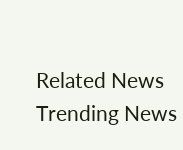Related News
Trending News